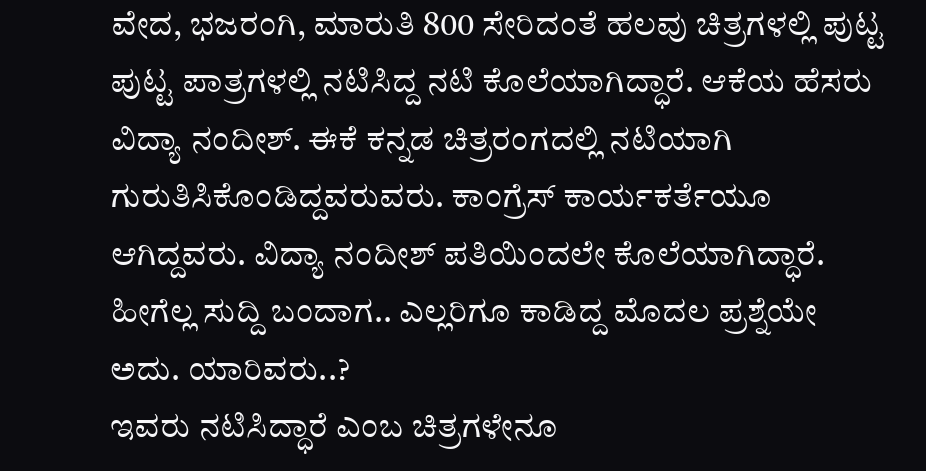ವೇದ, ಭಜರಂಗಿ, ಮಾರುತಿ 800 ಸೇರಿದಂತೆ ಹಲವು ಚಿತ್ರಗಳಲ್ಲಿ ಪುಟ್ಟ ಪುಟ್ಟ ಪಾತ್ರಗಳಲ್ಲಿ ನಟಿಸಿದ್ದ ನಟಿ ಕೊಲೆಯಾಗಿದ್ಧಾರೆ. ಆಕೆಯ ಹೆಸರು ವಿದ್ಯಾ ನಂದೀಶ್. ಈಕೆ ಕನ್ನಡ ಚಿತ್ರರಂಗದಲ್ಲಿ ನಟಿಯಾಗಿ ಗುರುತಿಸಿಕೊಂಡಿದ್ದವರುವರು. ಕಾಂಗ್ರೆಸ್ ಕಾರ್ಯಕರ್ತೆಯೂ ಆಗಿದ್ದವರು. ವಿದ್ಯಾ ನಂದೀಶ್ ಪತಿಯಿಂದಲೇ ಕೊಲೆಯಾಗಿದ್ಧಾರೆ. ಹೀಗೆಲ್ಲ ಸುದ್ದಿ ಬಂದಾಗ.. ಎಲ್ಲರಿಗೂ ಕಾಡಿದ್ದ ಮೊದಲ ಪ್ರಶ್ನೆಯೇ ಅದು. ಯಾರಿವರು..?
ಇವರು ನಟಿಸಿದ್ಧಾರೆ ಎಂಬ ಚಿತ್ರಗಳೇನೂ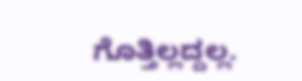ಗೊತ್ತಿಲ್ಲದ್ದಲ್ಲ.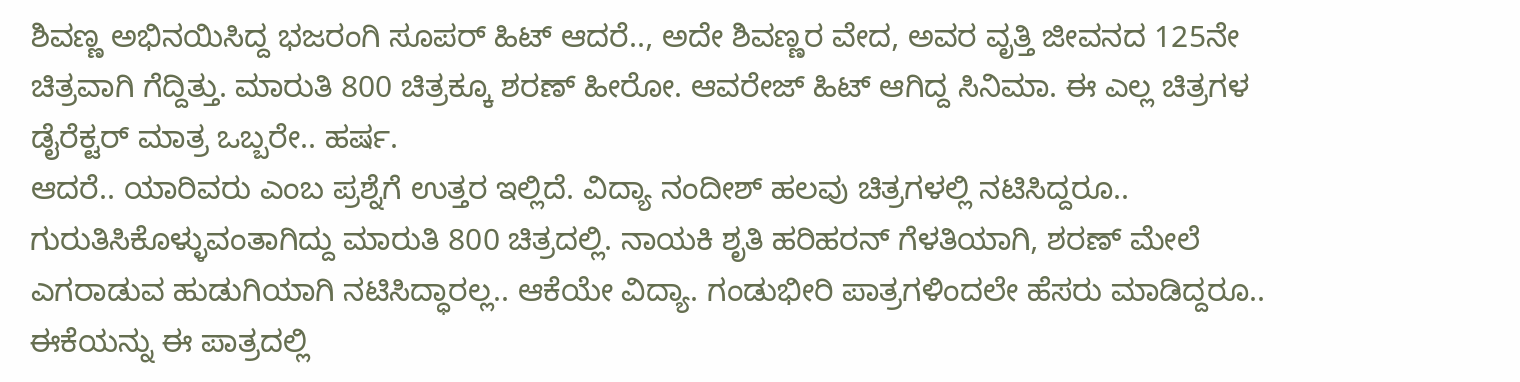ಶಿವಣ್ಣ ಅಭಿನಯಿಸಿದ್ದ ಭಜರಂಗಿ ಸೂಪರ್ ಹಿಟ್ ಆದರೆ.., ಅದೇ ಶಿವಣ್ಣರ ವೇದ, ಅವರ ವೃತ್ತಿ ಜೀವನದ 125ನೇ ಚಿತ್ರವಾಗಿ ಗೆದ್ದಿತ್ತು. ಮಾರುತಿ 800 ಚಿತ್ರಕ್ಕೂ ಶರಣ್ ಹೀರೋ. ಆವರೇಜ್ ಹಿಟ್ ಆಗಿದ್ದ ಸಿನಿಮಾ. ಈ ಎಲ್ಲ ಚಿತ್ರಗಳ ಡೈರೆಕ್ಟರ್ ಮಾತ್ರ ಒಬ್ಬರೇ.. ಹರ್ಷ.
ಆದರೆ.. ಯಾರಿವರು ಎಂಬ ಪ್ರಶ್ನೆಗೆ ಉತ್ತರ ಇಲ್ಲಿದೆ. ವಿದ್ಯಾ ನಂದೀಶ್ ಹಲವು ಚಿತ್ರಗಳಲ್ಲಿ ನಟಿಸಿದ್ದರೂ.. ಗುರುತಿಸಿಕೊಳ್ಳುವಂತಾಗಿದ್ದು ಮಾರುತಿ 800 ಚಿತ್ರದಲ್ಲಿ. ನಾಯಕಿ ಶೃತಿ ಹರಿಹರನ್ ಗೆಳತಿಯಾಗಿ, ಶರಣ್ ಮೇಲೆ ಎಗರಾಡುವ ಹುಡುಗಿಯಾಗಿ ನಟಿಸಿದ್ಧಾರಲ್ಲ.. ಆಕೆಯೇ ವಿದ್ಯಾ. ಗಂಡುಭೀರಿ ಪಾತ್ರಗಳಿಂದಲೇ ಹೆಸರು ಮಾಡಿದ್ದರೂ.. ಈಕೆಯನ್ನು ಈ ಪಾತ್ರದಲ್ಲಿ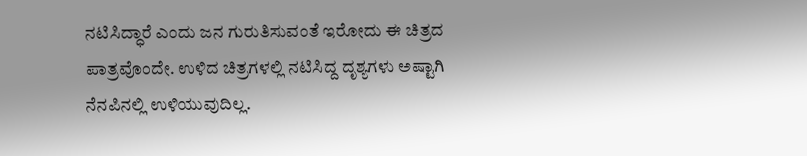ನಟಿಸಿದ್ಧಾರೆ ಎಂದು ಜನ ಗುರುತಿಸುವಂತೆ ಇರೋದು ಈ ಚಿತ್ರದ ಪಾತ್ರವೊಂದೇ. ಉಳಿದ ಚಿತ್ರಗಳಲ್ಲಿ ನಟಿಸಿದ್ದ ದೃಶ್ಯಗಳು ಅಷ್ಟಾಗಿ ನೆನಪಿನಲ್ಲಿ ಉಳಿಯುವುದಿಲ್ಲ.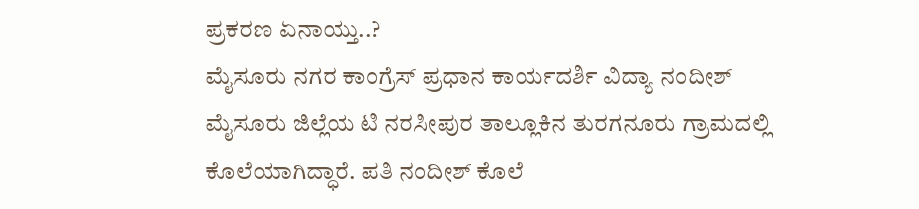ಪ್ರಕರಣ ಏನಾಯ್ತು..?
ಮೈಸೂರು ನಗರ ಕಾಂಗ್ರೆಸ್ ಪ್ರಧಾನ ಕಾರ್ಯದರ್ಶಿ ವಿದ್ಯಾ ನಂದೀಶ್ ಮೈಸೂರು ಜಿಲ್ಲೆಯ ಟಿ ನರಸೀಪುರ ತಾಲ್ಲೂಕಿನ ತುರಗನೂರು ಗ್ರಾಮದಲ್ಲಿ ಕೊಲೆಯಾಗಿದ್ಧಾರೆ. ಪತಿ ನಂದೀಶ್ ಕೊಲೆ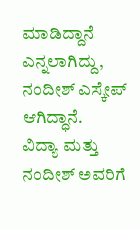ಮಾಡಿದ್ದಾನೆ ಎನ್ನಲಾಗಿದ್ದು, ನಂದೀಶ್ ಎಸ್ಕೇಪ್ ಆಗಿದ್ಧಾನೆ.
ವಿದ್ಯಾ ಮತ್ತು ನಂದೀಶ್ ಅವರಿಗೆ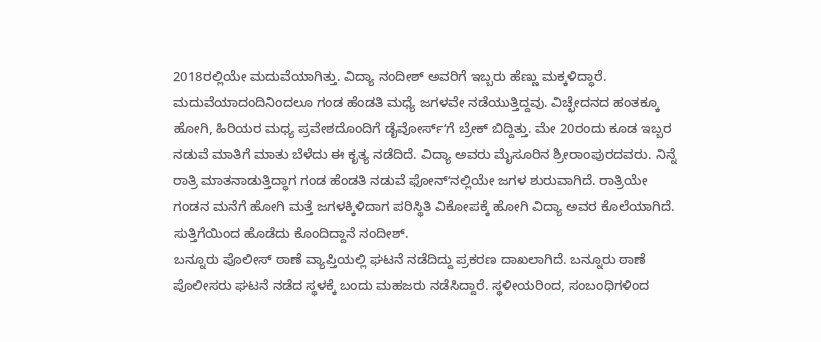2018ರಲ್ಲಿಯೇ ಮದುವೆಯಾಗಿತ್ತು. ವಿದ್ಯಾ ನಂದೀಶ್ ಅವರಿಗೆ ಇಬ್ಬರು ಹೆಣ್ಣು ಮಕ್ಕಳಿದ್ಧಾರೆ. ಮದುವೆಯಾದಂದಿನಿಂದಲೂ ಗಂಡ ಹೆಂಡತಿ ಮಧ್ಯೆ ಜಗಳವೇ ನಡೆಯುತ್ತಿದ್ದವು. ವಿಚ್ಛೇದನದ ಹಂತಕ್ಕೂ ಹೋಗಿ, ಹಿರಿಯರ ಮಧ್ಯ ಪ್ರವೇಶದೊಂದಿಗೆ ಡೈವೋರ್ಸ್ʻಗೆ ಬ್ರೇಕ್ ಬಿದ್ದಿತ್ತು. ಮೇ 20ರಂದು ಕೂಡ ಇಬ್ಬರ ನಡುವೆ ಮಾತಿಗೆ ಮಾತು ಬೆಳೆದು ಈ ಕೃತ್ಯ ನಡೆದಿದೆ. ವಿದ್ಯಾ ಅವರು ಮೈಸೂರಿನ ಶ್ರೀರಾಂಪುರದವರು. ನಿನ್ನೆ ರಾತ್ರಿ ಮಾತನಾಡುತ್ತಿದ್ಧಾಗ ಗಂಡ ಹೆಂಡತಿ ನಡುವೆ ಫೋನ್ʻನಲ್ಲಿಯೇ ಜಗಳ ಶುರುವಾಗಿದೆ. ರಾತ್ರಿಯೇ ಗಂಡನ ಮನೆಗೆ ಹೋಗಿ ಮತ್ತೆ ಜಗಳಕ್ಕಿಳಿದಾಗ ಪರಿಸ್ಥಿತಿ ವಿಕೋಪಕ್ಕೆ ಹೋಗಿ ವಿದ್ಯಾ ಅವರ ಕೊಲೆಯಾಗಿದೆ. ಸುತ್ತಿಗೆಯಿಂದ ಹೊಡೆದು ಕೊಂದಿದ್ದಾನೆ ನಂದೀಶ್.
ಬನ್ನೂರು ಪೊಲೀಸ್ ಠಾಣೆ ವ್ಯಾಪ್ತಿಯಲ್ಲಿ ಘಟನೆ ನಡೆದಿದ್ದು ಪ್ರಕರಣ ದಾಖಲಾಗಿದೆ. ಬನ್ನೂರು ಠಾಣೆ ಪೊಲೀಸರು ಘಟನೆ ನಡೆದ ಸ್ಥಳಕ್ಕೆ ಬಂದು ಮಹಜರು ನಡೆಸಿದ್ದಾರೆ. ಸ್ಥಳೀಯರಿಂದ, ಸಂಬಂಧಿಗಳಿಂದ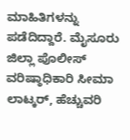ಮಾಹಿತಿಗಳನ್ನು ಪಡೆದಿದ್ದಾರೆ. ಮೈಸೂರು ಜಿಲ್ಲಾ ಪೊಲೀಸ್ ವರಿಷ್ಠಾಧಿಕಾರಿ ಸೀಮಾ ಲಾಟ್ಕರ್, ಹೆಚ್ಚುವರಿ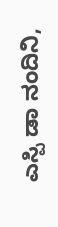ಎಸ್ಪಿ ಡಾ ನಂದಿನಿ,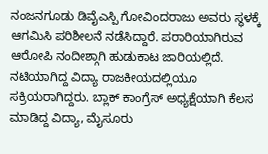ನಂಜನಗೂಡು ಡಿವೈಎಸ್ಪಿ ಗೋವಿಂದರಾಜು ಅವರು ಸ್ಥಳಕ್ಕೆ ಆಗಮಿಸಿ ಪರಿಶೀಲನೆ ನಡೆಸಿದ್ದಾರೆ. ಪರಾರಿಯಾಗಿರುವ ಆರೋಪಿ ನಂದೀಶ್ಗಾಗಿ ಹುಡುಕಾಟ ಜಾರಿಯಲ್ಲಿದೆ.
ನಟಿಯಾಗಿದ್ದ ವಿದ್ಯಾ ರಾಜಕೀಯದಲ್ಲಿಯೂ ಸಕ್ರಿಯರಾಗಿದ್ದರು. ಬ್ಲಾಕ್ ಕಾಂಗ್ರೆಸ್ ಅಧ್ಯಕ್ಷೆಯಾಗಿ ಕೆಲಸ ಮಾಡಿದ್ದ ವಿದ್ಯಾ, ಮೈಸೂರು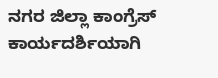ನಗರ ಜಿಲ್ಲಾ ಕಾಂಗ್ರೆಸ್ ಕಾರ್ಯದರ್ಶಿಯಾಗಿ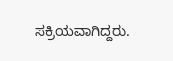ಸಕ್ರಿಯವಾಗಿದ್ದರು.